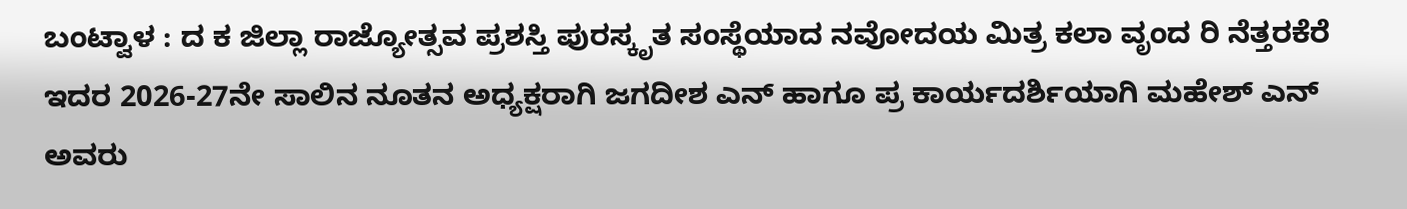ಬಂಟ್ವಾಳ : ದ ಕ ಜಿಲ್ಲಾ ರಾಜ್ಯೋತ್ಸವ ಪ್ರಶಸ್ತಿ ಪುರಸ್ಕೃತ ಸಂಸ್ಥೆಯಾದ ನವೋದಯ ಮಿತ್ರ ಕಲಾ ವೃಂದ ರಿ ನೆತ್ತರಕೆರೆ ಇದರ 2026-27ನೇ ಸಾಲಿನ ನೂತನ ಅಧ್ಯಕ್ಷರಾಗಿ ಜಗದೀಶ ಎನ್ ಹಾಗೂ ಪ್ರ ಕಾರ್ಯದರ್ಶಿಯಾಗಿ ಮಹೇಶ್ ಎನ್  ಅವರು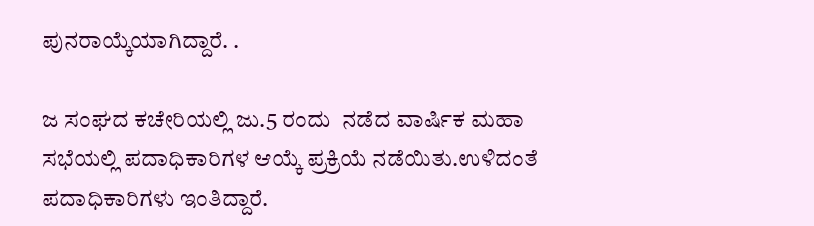ಪುನರಾಯ್ಕೆಯಾಗಿದ್ದಾರೆ. .

ಜ ಸಂಘದ ಕಚೇರಿಯಲ್ಲಿ ಜು.5 ರಂದು  ನಡೆದ ವಾರ್ಷಿಕ ಮಹಾ ಸಭೆಯಲ್ಲಿ ಪದಾಧಿಕಾರಿಗಳ ಆಯ್ಕೆ ಪ್ರಕ್ರಿಯೆ ನಡೆಯಿತು.ಉಳಿದಂತೆ ಪದಾಧಿಕಾರಿಗಳು ಇಂತಿದ್ದಾರೆ.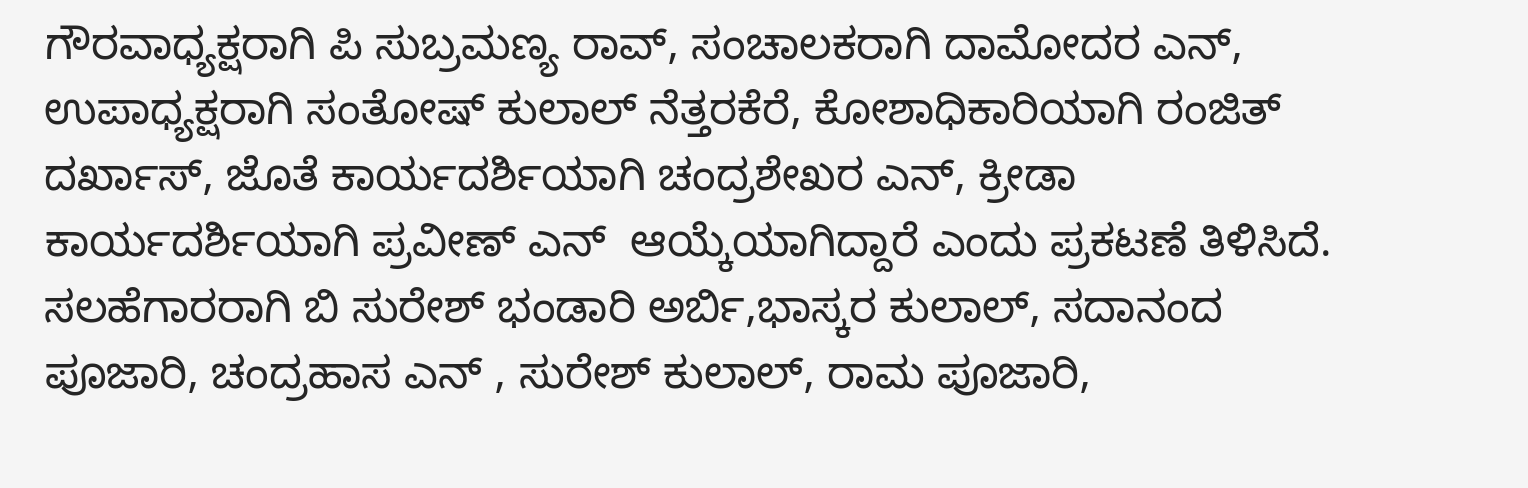ಗೌರವಾಧ್ಯಕ್ಷರಾಗಿ ಪಿ ಸುಬ್ರಮಣ್ಯ ರಾವ್, ಸಂಚಾಲಕರಾಗಿ ದಾಮೋದರ ಎನ್, ಉಪಾಧ್ಯಕ್ಷರಾಗಿ ಸಂತೋಷ್ ಕುಲಾಲ್ ನೆತ್ತರಕೆರೆ, ಕೋಶಾಧಿಕಾರಿಯಾಗಿ ರಂಜಿತ್ ದರ್ಖಾಸ್, ಜೊತೆ ಕಾರ್ಯದರ್ಶಿಯಾಗಿ ಚಂದ್ರಶೇಖರ ಎನ್, ಕ್ರೀಡಾ ಕಾರ್ಯದರ್ಶಿಯಾಗಿ ಪ್ರವೀಣ್ ಎನ್  ಆಯ್ಕೆಯಾಗಿದ್ದಾರೆ ಎಂದು ಪ್ರಕಟಣೆ ತಿಳಿಸಿದೆ.
ಸಲಹೆಗಾರರಾಗಿ ಬಿ ಸುರೇಶ್ ಭಂಡಾರಿ ಅರ್ಬಿ,ಭಾಸ್ಕರ ಕುಲಾಲ್, ಸದಾನಂದ ಪೂಜಾರಿ, ಚಂದ್ರಹಾಸ ಎನ್ , ಸುರೇಶ್ ಕುಲಾಲ್, ರಾಮ ಪೂಜಾರಿ,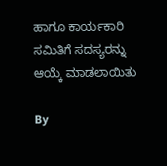ಹಾಗೂ ಕಾರ್ಯಕಾರಿ ಸಮಿತಿಗೆ ಸದಸ್ಯರನ್ನು ಆಯ್ಕೆ ಮಾಡಲಾಯಿತು

By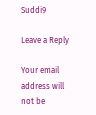Suddi9

Leave a Reply

Your email address will not be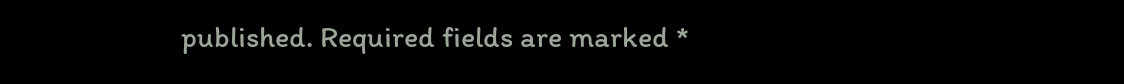published. Required fields are marked *